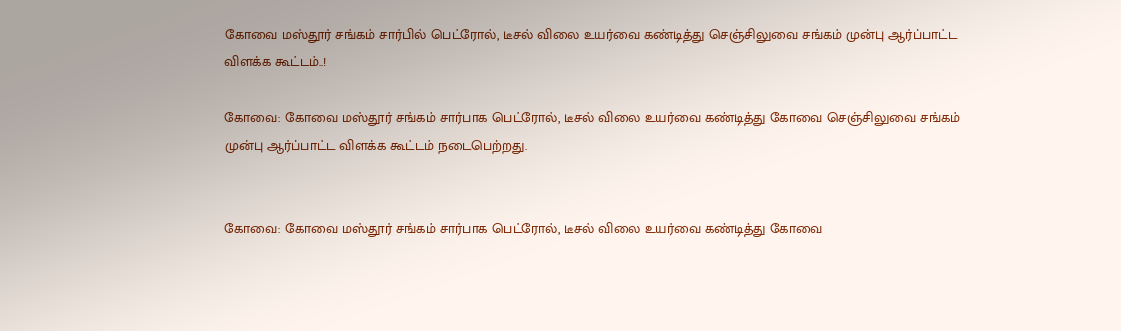கோவை மஸ்தூர் சங்கம் சார்பில் பெட்ரோல், டீசல் விலை உயர்வை கண்டித்து செஞ்சிலுவை சங்கம் முன்பு ஆர்ப்பாட்ட விளக்க கூட்டம்..!

கோவை: கோவை மஸ்தூர் சங்கம் சார்பாக பெட்ரோல், டீசல் விலை உயர்வை கண்டித்து கோவை செஞ்சிலுவை சங்கம் முன்பு ஆர்ப்பாட்ட விளக்க கூட்டம் நடைபெற்றது.


கோவை: கோவை மஸ்தூர் சங்கம் சார்பாக பெட்ரோல், டீசல் விலை உயர்வை கண்டித்து கோவை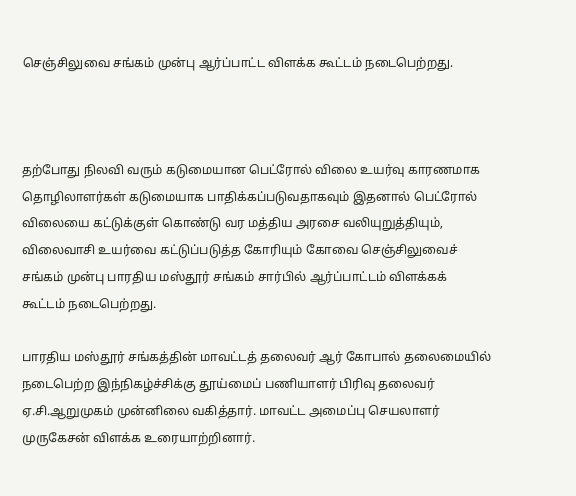செஞ்சிலுவை சங்கம் முன்பு ஆர்ப்பாட்ட விளக்க கூட்டம் நடைபெற்றது.



தற்போது நிலவி வரும் கடுமையான பெட்ரோல் விலை உயர்வு காரணமாக தொழிலாளர்கள் கடுமையாக பாதிக்கப்படுவதாகவும் இதனால் பெட்ரோல் விலையை கட்டுக்குள் கொண்டு வர மத்திய அரசை வலியுறுத்தியும், விலைவாசி உயர்வை கட்டுப்படுத்த கோரியும் கோவை செஞ்சிலுவைச் சங்கம் முன்பு பாரதிய மஸ்தூர் சங்கம் சார்பில் ஆர்ப்பாட்டம் விளக்கக் கூட்டம் நடைபெற்றது.

பாரதிய மஸ்தூர் சங்கத்தின் மாவட்டத் தலைவர் ஆர் கோபால் தலைமையில் நடைபெற்ற இந்நிகழ்ச்சிக்கு தூய்மைப் பணியாளர் பிரிவு தலைவர் ஏ.சி.ஆறுமுகம் முன்னிலை வகித்தார். மாவட்ட அமைப்பு செயலாளர் முருகேசன் விளக்க உரையாற்றினார்.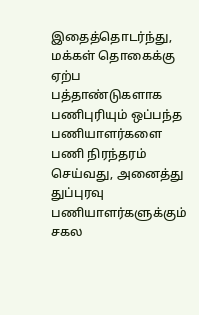இதைத்தொடர்ந்து, மக்கள் தொகைக்கு ஏற்ப பத்தாண்டுகளாக பணிபுரியும் ஒப்பந்த பணியாளர்களை பணி நிரந்தரம் செய்வது, அனைத்து துப்புரவு பணியாளர்களுக்கும் சகல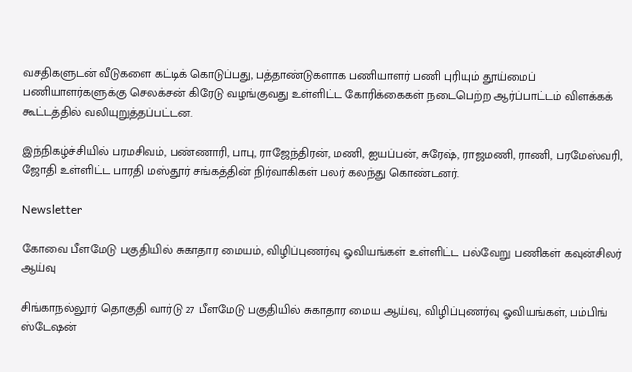வசதிகளுடன் வீடுகளை கட்டிக் கொடுப்பது, பத்தாண்டுகளாக பணியாளர் பணி புரியும் தூய்மைப் பணியாளர்களுக்கு செலக்சன் கிரேடு வழங்குவது உள்ளிட்ட கோரிக்கைகள் நடைபெற்ற ஆர்ப்பாட்டம் விளக்கக் கூட்டத்தில் வலியுறுத்தப்பட்டன.

இந்நிகழ்ச்சியில் பரமசிவம், பண்ணாரி, பாபு, ராஜேந்திரன், மணி, ஐயப்பன், சுரேஷ், ராஜமணி, ராணி, பரமேஸ்வரி, ஜோதி உள்ளிட்ட பாரதி மஸ்தூர் சங்கத்தின் நிர்வாகிகள் பலர் கலந்து கொண்டனர்.

Newsletter

கோவை பீளமேடு பகுதியில் சுகாதார மையம், விழிப்புணர்வு ஓவியங்கள் உள்ளிட்ட பல்வேறு பணிகள் கவுன்சிலர் ஆய்வு

சிங்காநல்லூர் தொகுதி வார்டு 27 பீளமேடு பகுதியில் சுகாதார மைய ஆய்வு, விழிப்புணர்வு ஓவியங்கள், பம்பிங் ஸ்டேஷன்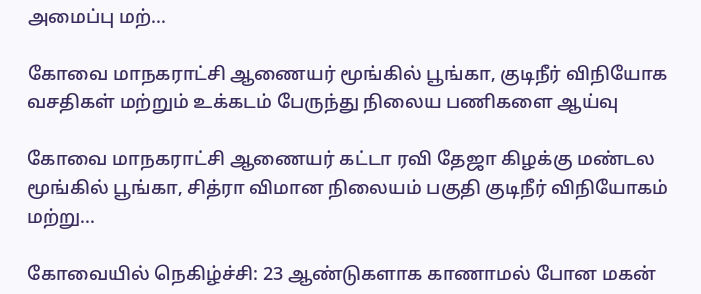அமைப்பு மற்...

கோவை மாநகராட்சி ஆணையர் மூங்கில் பூங்கா, குடிநீர் விநியோக வசதிகள் மற்றும் உக்கடம் பேருந்து நிலைய பணிகளை ஆய்வு

கோவை மாநகராட்சி ஆணையர் கட்டா ரவி தேஜா கிழக்கு மண்டல மூங்கில் பூங்கா, சித்ரா விமான நிலையம் பகுதி குடிநீர் விநியோகம் மற்று...

கோவையில் நெகிழ்ச்சி: 23 ஆண்டுகளாக காணாமல் போன மகன்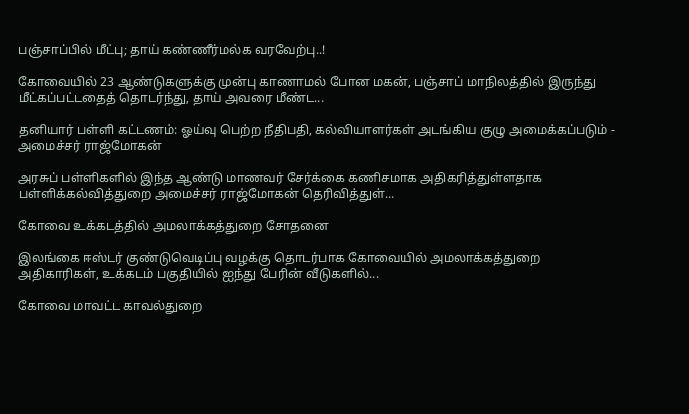பஞ்சாப்பில் மீட்பு; தாய் கண்ணீர்மல்க வரவேற்பு..!

கோவையில் 23 ஆண்டுகளுக்கு முன்பு காணாமல் போன மகன், பஞ்சாப் மாநிலத்தில் இருந்து மீட்கப்பட்டதைத் தொடர்ந்து, தாய் அவரை மீண்ட...

தனியார் பள்ளி கட்டணம்: ஓய்வு பெற்ற நீதிபதி, கல்வியாளர்கள் அடங்கிய குழு அமைக்கப்படும் - அமைச்சர் ராஜ்மோகன்

அரசுப் பள்ளிகளில் இந்த ஆண்டு மாணவர் சேர்க்கை கணிசமாக அதிகரித்துள்ளதாக பள்ளிக்கல்வித்துறை அமைச்சர் ராஜ்மோகன் தெரிவித்துள்...

கோவை உக்கடத்தில் அமலாக்கத்துறை சோதனை

இலங்கை ஈஸ்டர் குண்டுவெடிப்பு வழக்கு தொடர்பாக கோவையில் அமலாக்கத்துறை அதிகாரிகள், உக்கடம் பகுதியில் ஐந்து பேரின் வீடுகளில்...

கோவை மாவட்ட காவல்துறை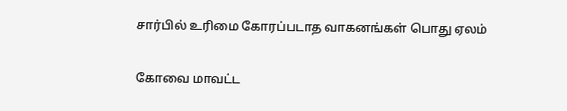சார்பில் உரிமை கோரப்படாத வாகனங்கள் பொது ஏலம்

கோவை மாவட்ட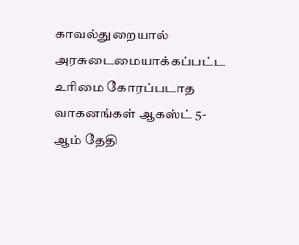காவல்துறையால் அரசுடைமையாக்கப்பட்ட உரிமை கோரப்படாத வாகனங்கள் ஆகஸ்ட் 5-ஆம் தேதி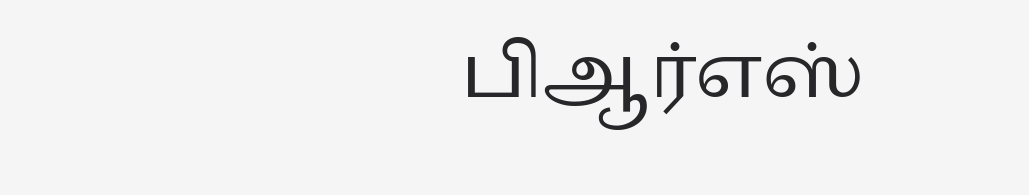பிஆர்எஸ்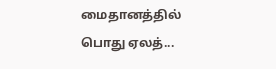மைதானத்தில் பொது ஏலத்...